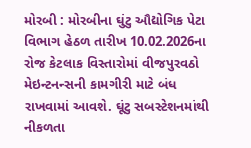મોરબી : મોરબીના ઘુંટુ ઔદ્યોગિક પેટા વિભાગ હેઠળ તારીખ 10.02.2026ના રોજ કેટલાક વિસ્તારોમાં વીજપુરવઠો મેઇન્ટનન્સની કામગીરી માટે બંધ રાખવામાં આવશે. ઘૂંટુ સબસ્ટેશનમાંથી નીકળતા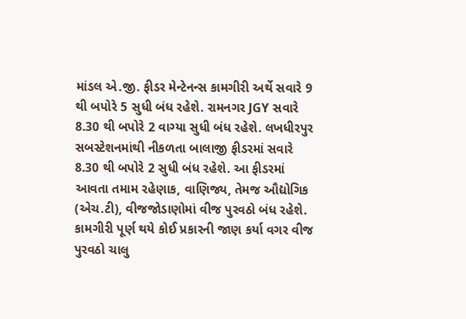માંડલ એ.જી. ફીડર મેન્ટેનન્સ કામગીરી અર્થે સવારે 9 થી બપોરે 5 સુધી બંધ રહેશે. રામનગર JGY સવારે 8.30 થી બપોરે 2 વાગ્યા સુધી બંધ રહેશે. લખધીરપુર સબસ્ટેશનમાંથી નીકળતા બાલાજી ફીડરમાં સવારે 8.30 થી બપોરે 2 સુધી બંધ રહેશે. આ ફીડરમાં આવતા તમામ રહેણાક, વાણિજ્ય, તેમજ ઔદ્યોગિક (એચ.ટી), વીજજોડાણોમાં વીજ પુરવઠો બંધ રહેશે. કામગીરી પૂર્ણ થયે કોઈ પ્રકારની જાણ કર્યા વગર વીજ પુરવઠો ચાલુ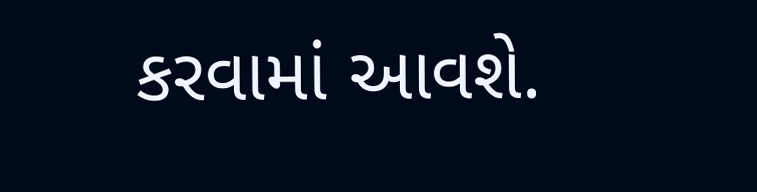કરવામાં આવશે.